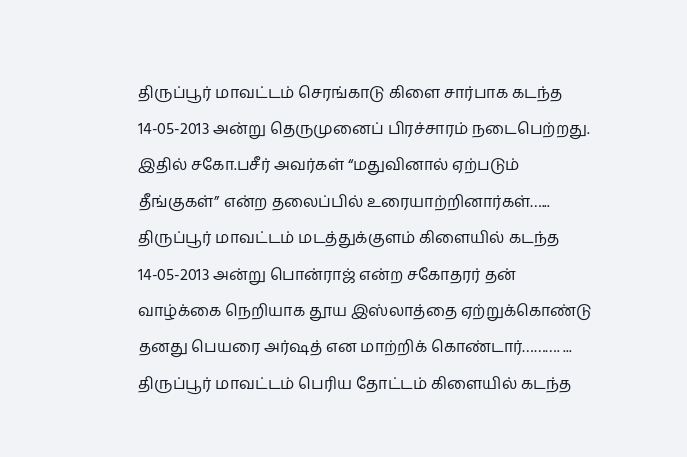திருப்பூர் மாவட்டம் செரங்காடு கிளை சார்பாக கடந்த 14-05-2013 அன்று தெருமுனைப் பிரச்சாரம் நடைபெற்றது. இதில் சகோ.பசீர் அவர்கள் “மதுவினால் ஏற்படும் தீங்குகள்” என்ற தலைப்பில் உரையாற்றினார்கள்…...
திருப்பூர் மாவட்டம் மடத்துக்குளம் கிளையில் கடந்த 14-05-2013 அன்று பொன்ராஜ் என்ற சகோதரர் தன் வாழ்க்கை நெறியாக தூய இஸ்லாத்தை ஏற்றுக்கொண்டு தனது பெயரை அர்ஷத் என மாற்றிக் கொண்டார்………. ...
திருப்பூர் மாவட்டம் பெரிய தோட்டம் கிளையில் கடந்த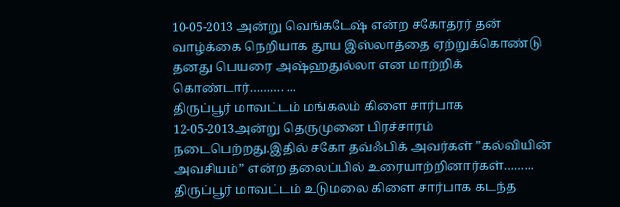10-05-2013 அன்று வெங்கடேஷ் என்ற சகோதரர் தன் வாழ்க்கை நெறியாக தூய இஸ்லாத்தை ஏற்றுக்கொண்டு தனது பெயரை அஷ்ஹதுல்லா என மாற்றிக் கொண்டார்………. ...
திருப்பூர் மாவட்டம் மங்கலம் கிளை சார்பாக 12-05-2013அன்று தெருமுனை பிரச்சாரம் நடைபெற்றது.இதில் சகோ தவ்ஃபிக் அவர்கள் ”கல்வியின் அவசியம்” என்ற தலைப்பில் உரையாற்றினார்கள்……...
திருப்பூர் மாவட்டம் உடுமலை கிளை சார்பாக கடந்த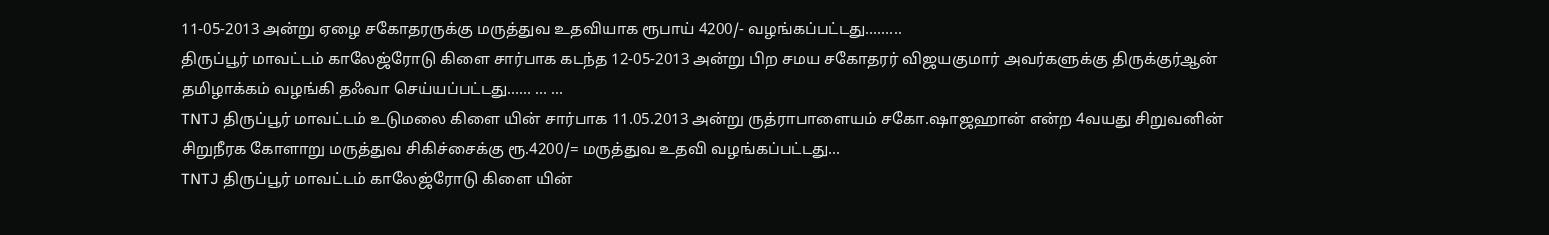11-05-2013 அன்று ஏழை சகோதரருக்கு மருத்துவ உதவியாக ரூபாய் 4200/- வழங்கப்பட்டது……...
திருப்பூர் மாவட்டம் காலேஜ்ரோடு கிளை சார்பாக கடந்த 12-05-2013 அன்று பிற சமய சகோதரர் விஜயகுமார் அவர்களுக்கு திருக்குர்ஆன் தமிழாக்கம் வழங்கி தஃவா செய்யப்பட்டது…… … ...
TNTJ திருப்பூர் மாவட்டம் உடுமலை கிளை யின் சார்பாக 11.05.2013 அன்று ருத்ராபாளையம் சகோ.ஷாஜஹான் என்ற 4வயது சிறுவனின் சிறுநீரக கோளாறு மருத்துவ சிகிச்சைக்கு ரூ.4200/= மருத்துவ உதவி வழங்கப்பட்டது...
TNTJ திருப்பூர் மாவட்டம் காலேஜ்ரோடு கிளை யின்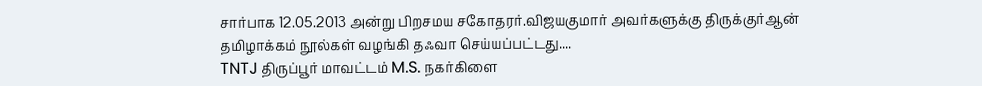சார்பாக 12.05.2013 அன்று பிறசமய சகோதரர்.விஜயகுமார் அவர்களுக்கு திருக்குர்ஆன் தமிழாக்கம் நூல்கள் வழங்கி தஃவா செய்யப்பட்டது....
TNTJ திருப்பூர் மாவட்டம் M.S. நகர்கிளை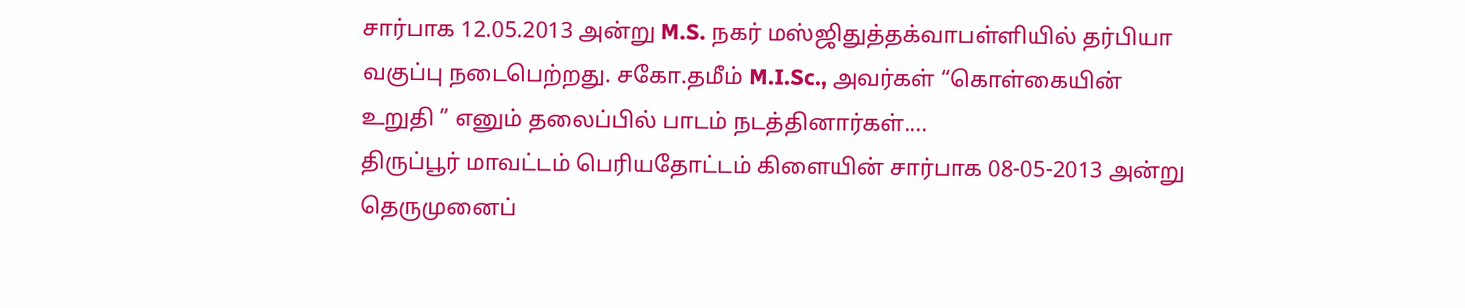சார்பாக 12.05.2013 அன்று M.S. நகர் மஸ்ஜிதுத்தக்வாபள்ளியில் தர்பியா வகுப்பு நடைபெற்றது. சகோ.தமீம் M.I.Sc., அவர்கள் “கொள்கையின் உறுதி ” எனும் தலைப்பில் பாடம் நடத்தினார்கள்....
திருப்பூர் மாவட்டம் பெரியதோட்டம் கிளையின் சார்பாக 08-05-2013 அன்று தெருமுனைப்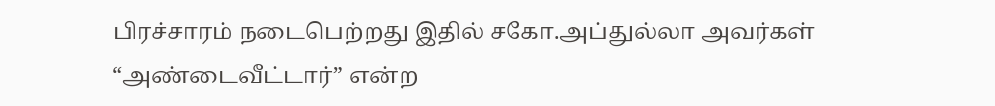பிரச்சாரம் நடைபெற்றது இதில் சகோ.அப்துல்லா அவர்கள் “அண்டைவீட்டார்” என்ற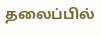தலைப்பில்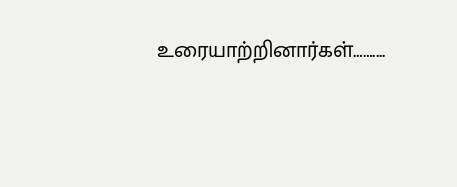உரையாற்றினார்கள்……....